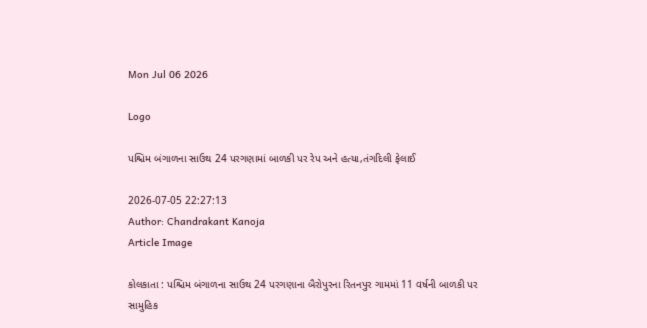Mon Jul 06 2026

Logo

પશ્ચિમ બંગાળના સાઉથ 24 પરગણામાં બાળકી પર રેપ અને હત્યા,તંગદિલી ફેલાઈ

2026-07-05 22:27:13
Author: Chandrakant Kanoja
Article Image

કોલકાતા : પશ્ચિમ બંગાળના સાઉથ 24 પરગણાના બૈરોપુરના રિતનપુર ગામમાં 11 વર્ષની બાળકી પર સામુહિક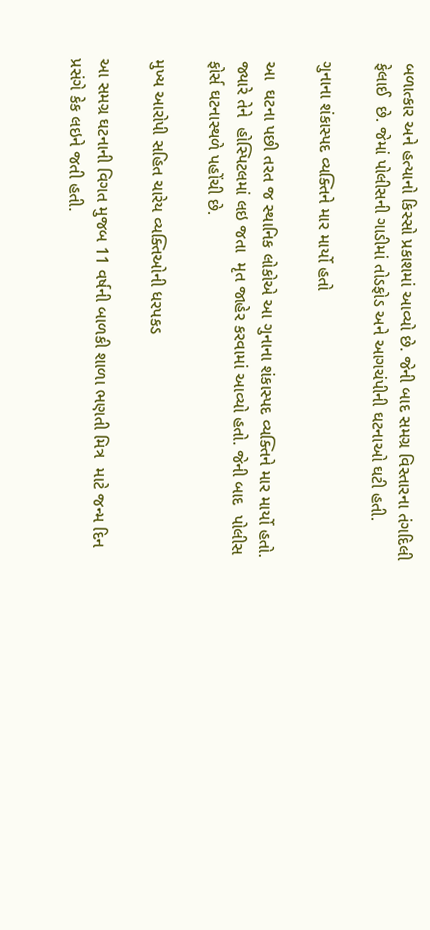બળાત્કાર અને હત્યાનો કિસ્સો પ્રકાશમાં આવ્યો છે. જેની બાદ સમગ્ર વિસ્તારના તંગદિલી ફેલાઈ  છે. જેમાં પોલીસની ગાડીમાં તોડફોડ અને આગચંપીની ઘટનાઓ ઘટી હતી.

ગુનાના શંકાસ્પદ વ્યક્તિને માર માર્યો હતો

આ  ઘટના પછી તરત જ સ્થાનિક લોકોએ આ ગુનાના શંકાસ્પદ વ્યક્તિને માર માર્યો હતો. જ્યારે તેને  હોસ્પિટલમાં લઇ જતા  મૃત જાહેર કરવામાં આવ્યો હતો. જેની બાદ  પોલીસ ફોર્સ ઘટનાસ્થળે પહોંચી છે.

મુખ્ય આરોપી સહિત ચારેય વ્યક્તિઓની ધરપકડ

આ સમગ્ર ઘટનાની વિગત મુજબ 11 વર્ષની બાળકી શાળા ભણતી મિત્ર  માટે જન્મ દિન પ્રસંગે કેક લઇને જતી હતી.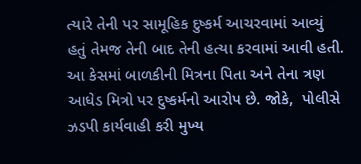ત્યારે તેની પર સામૂહિક દુષ્કર્મ આચરવામાં આવ્યું હતું તેમજ તેની બાદ તેની હત્યા કરવામાં આવી હતી. આ કેસમાં બાળકીની મિત્રના પિતા અને તેના ત્રણ આધેડ મિત્રો પર દુષ્કર્મનો આરોપ છે. જોકે,  પોલીસે ઝડપી કાર્યવાહી કરી મુખ્ય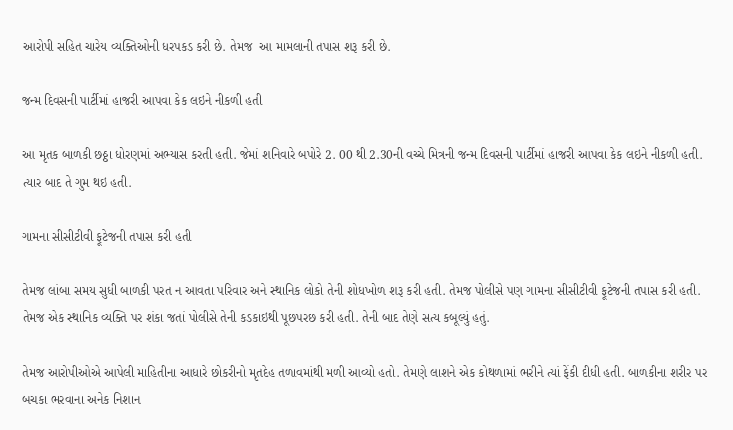આરોપી સહિત ચારેય વ્યક્તિઓની ધરપકડ કરી છે. તેમજ  આ મામલાની તપાસ શરૂ કરી છે.

જન્મ દિવસની પાર્ટીમાં હાજરી આપવા કેક લઇને નીકળી હતી

આ મૃતક બાળકી છઠ્ઠા ધોરણમાં અભ્યાસ કરતી હતી. જેમાં શનિવારે બપોરે 2. 00 થી 2.30ની વચ્ચે મિત્રની જન્મ દિવસની પાર્ટીમાં હાજરી આપવા કેક લઇને નીકળી હતી. ત્યાર બાદ તે ગુમ થઇ હતી.

ગામના સીસીટીવી ફૂટેજની તપાસ કરી હતી

તેમજ લાંબા સમય સુધી બાળકી પરત ન આવતા પરિવાર અને સ્થાનિક લોકો તેની શોધખોળ શરૂ કરી હતી. તેમજ પોલીસે પણ ગામના સીસીટીવી ફૂટેજની તપાસ કરી હતી. તેમજ એક સ્થાનિક વ્યક્તિ પર શંકા જતાં પોલીસે તેની કડકાઇથી પૂછપરછ કરી હતી. તેની બાદ તેણે સત્ય કબૂલ્યું હતું.

તેમજ આરોપીઓએ આપેલી માહિતીના આધારે છોકરીનો મૃતદેહ તળાવમાંથી મળી આવ્યો હતો. તેમણે લાશને એક કોથળામાં ભરીને ત્યાં ફેંકી દીધી હતી. બાળકીના શરીર પર બચકા ભરવાના અનેક નિશાન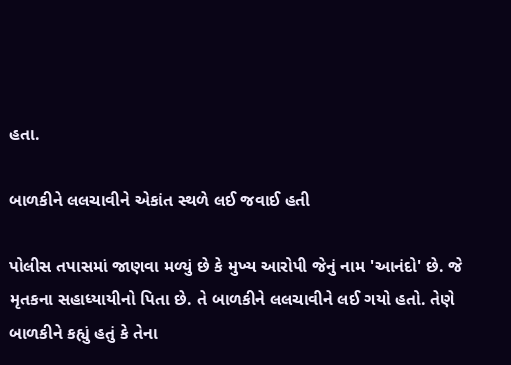હતા.

બાળકીને લલચાવીને એકાંત સ્થળે લઈ જવાઈ હતી

પોલીસ તપાસમાં જાણવા મળ્યું છે કે મુખ્ય આરોપી જેનું નામ 'આનંદો' છે. જે મૃતકના સહાધ્યાયીનો પિતા છે. તે બાળકીને લલચાવીને લઈ ગયો હતો. તેણે બાળકીને કહ્યું હતું કે તેના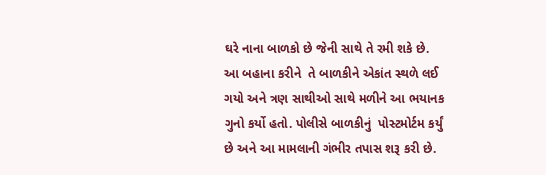ઘરે નાના બાળકો છે જેની સાથે તે રમી શકે છે. આ બહાના કરીને  તે બાળકીને એકાંત સ્થળે લઈ ગયો અને ત્રણ સાથીઓ સાથે મળીને આ ભયાનક ગુનો કર્યો હતો. પોલીસે બાળકીનું  પોસ્ટમોર્ટમ કર્યું છે અને આ મામલાની ગંભીર તપાસ શરૂ કરી છે.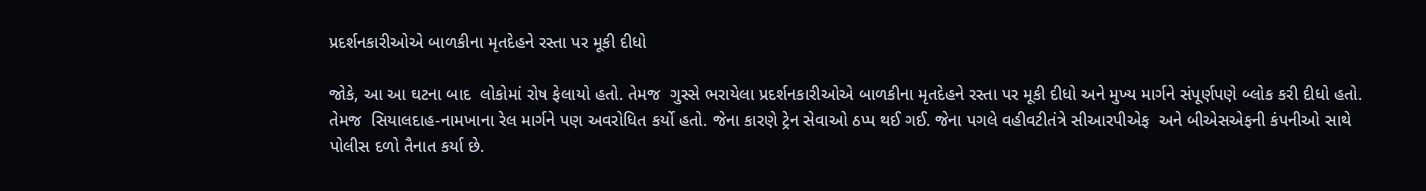પ્રદર્શનકારીઓએ બાળકીના મૃતદેહને રસ્તા પર મૂકી દીધો

જોકે, આ આ ઘટના બાદ  લોકોમાં રોષ ફેલાયો હતો. તેમજ  ગુસ્સે ભરાયેલા પ્રદર્શનકારીઓએ બાળકીના મૃતદેહને રસ્તા પર મૂકી દીધો અને મુખ્ય માર્ગને સંપૂર્ણપણે બ્લોક કરી દીધો હતો. તેમજ  સિયાલદાહ-નામખાના રેલ માર્ગને પણ અવરોધિત કર્યો હતો. જેના કારણે ટ્રેન સેવાઓ ઠપ્પ થઈ ગઈ. જેના પગલે વહીવટીતંત્રે સીઆરપીએફ  અને બીએસએફની કંપનીઓ સાથે પોલીસ દળો તૈનાત કર્યા છે.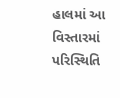હાલમાં આ વિસ્તારમાં પરિસ્થિતિ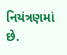નિયંત્રણમાં છે.